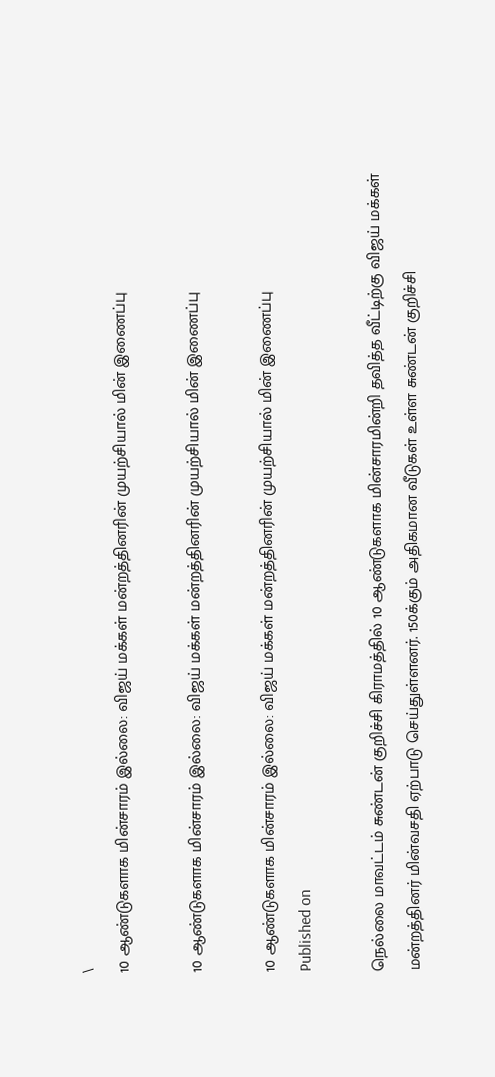\
10 ஆண்டுகளாக மின்சாரம் இல்லை: விஜய் மக்கள் மன்றத்தினரின் முயற்சியால் மின் இணைப்பு

10 ஆண்டுகளாக மின்சாரம் இல்லை: விஜய் மக்கள் மன்றத்தினரின் முயற்சியால் மின் இணைப்பு

10 ஆண்டுகளாக மின்சாரம் இல்லை: விஜய் மக்கள் மன்றத்தினரின் முயற்சியால் மின் இணைப்பு
Published on

நெல்லை மாவட்டம் சுண்டன் குறிச்சி கிராமத்தில் 10 ஆண்டுகளாக மின்சாரமின்றி தவித்த வீட்டிற்கு விஜய் மக்கள் மன்றத்தினர் மின்வசதி ஏற்பாடு செய்துள்ளனர். 150க்கும் அதிகமான வீடுகள் உள்ள சுண்டன் குறிச்சி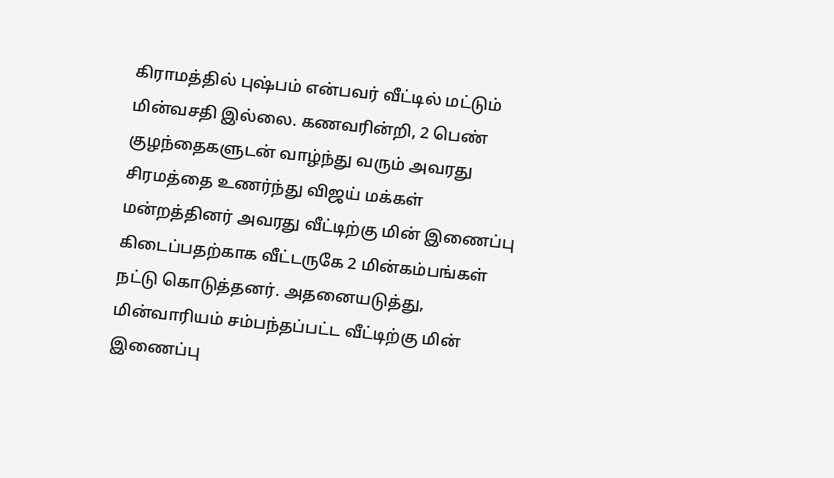கிராமத்தில் புஷ்பம் என்பவர் வீட்டில் மட்டும் மின்வசதி இல்லை. கணவரின்றி, 2 பெண் குழந்தைகளுடன் வாழ்ந்து வரும் அவரது சிரமத்தை உணர்ந்து விஜய் மக்கள் மன்றத்தினர் அவரது வீட்டிற்கு மின் இணைப்பு கிடைப்பதற்காக வீட்டருகே 2 மின்கம்பங்கள் நட்டு கொடுத்தனர். அதனையடுத்து, மின்வாரியம் சம்பந்தப்பட்ட வீட்டிற்கு மின் இணைப்பு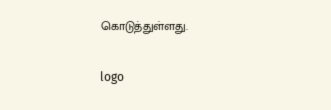கொடுத்துள்ளது.

logo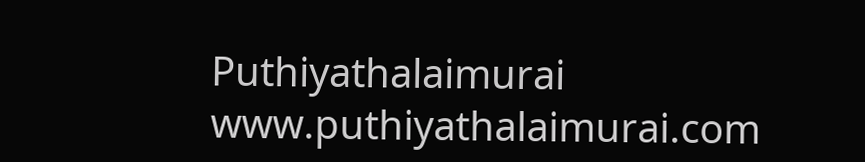Puthiyathalaimurai
www.puthiyathalaimurai.com